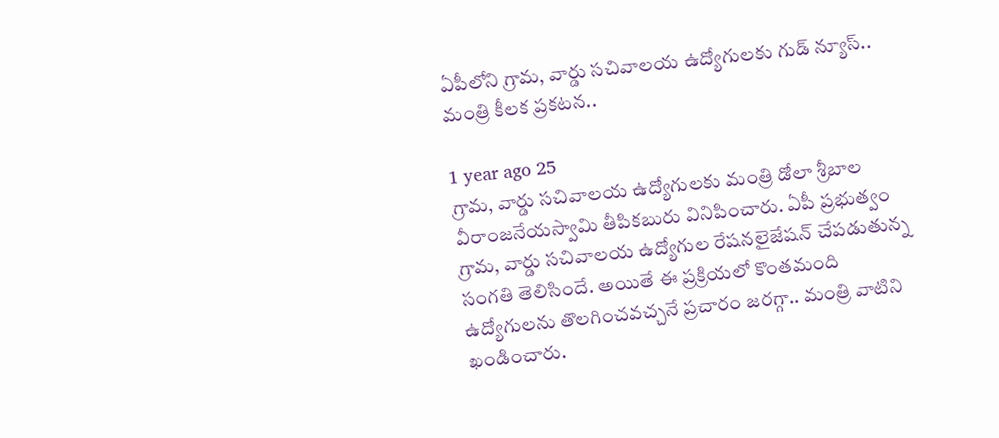ఏపీలోని గ్రామ, వార్డు సచివాలయ ఉద్యోగులకు గుడ్ న్యూస్.. మంత్రి కీలక ప్రకటన..

1 year ago 25
గ్రామ, వార్డు సచివాలయ ఉద్యోగులకు మంత్రి డోలా శ్రీబాల వీరాంజనేయస్వామి తీపికబురు వినిపించారు. ఏపీ ప్రభుత్వం గ్రామ, వార్డు సచివాలయ ఉద్యోగుల రేషనలైజేషన్ చేపడుతున్న సంగతి తెలిసిందే. అయితే ఈ ప్రక్రియలో కొంతమంది ఉద్యోగులను తొలగించవచ్చనే ప్రచారం జరగ్గా.. మంత్రి వాటిని ఖండించారు.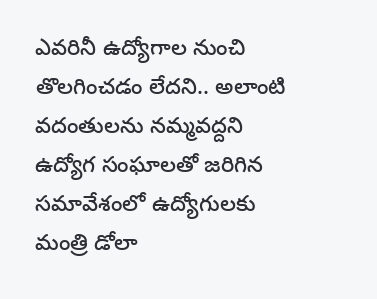ఎవరినీ ఉద్యోగాల నుంచి తొలగించడం లేదని.. అలాంటి వదంతులను నమ్మవద్దని ఉద్యోగ సంఘాలతో జరిగిన సమావేశంలో ఉద్యోగులకు మంత్రి డోలా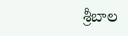శ్రీబాల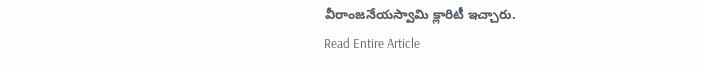వీరాంజనేయస్వామి క్లారిటీ ఇచ్చారు.
Read Entire Article